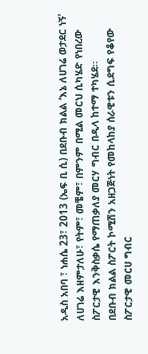አዲስ አበባ ፣ ነሐሴ 23፣ 2013 (ኤፍ ቢ ሲ) በደቡብ ክልል ‘እኔ ለሀገሬ ወታደር ነኝ’ ለሀገሬ እዘምታለሁ፣ የትም፣ መቼም፣ በምንም በሚል መርህ ሲካሄድ የነበረው ስፖርታዊ እንቅስቃሴ የማጠቃለያ መርሃ ግብር በዲላ ከተማ ተካሄደ፡፡
በደቡብ ክልል ስፖርት ኮሚሽን አዘጋጅነት የመከላከያ ሰራዊቱን ሲደግፍ የቆየው ስፖርታዊ መርሀ ግብር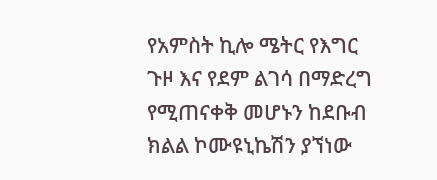የአምስት ኪሎ ሜትር የእግር ጉዞ እና የደም ልገሳ በማድረግ የሚጠናቀቅ መሆኑን ከደቡብ ክልል ኮሙዩኒኬሽን ያኘነው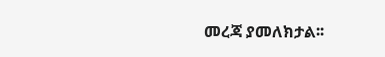መረጃ ያመለክታል፡፡